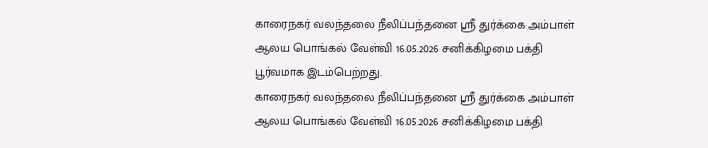காரைநகர் வலந்தலை நீலிப்பந்தனை ஶ்ரீ துர்க்கை அம்பாள் ஆலய பொங்கல் வேள்வி 16.05.2026 சனிக்கிழமை பக்தி பூர்வமாக இடம்பெற்றது.
காரைநகர் வலந்தலை நீலிப்பந்தனை ஶ்ரீ துர்க்கை அம்பாள் ஆலய பொங்கல் வேள்வி 16.05.2026 சனிக்கிழமை பக்தி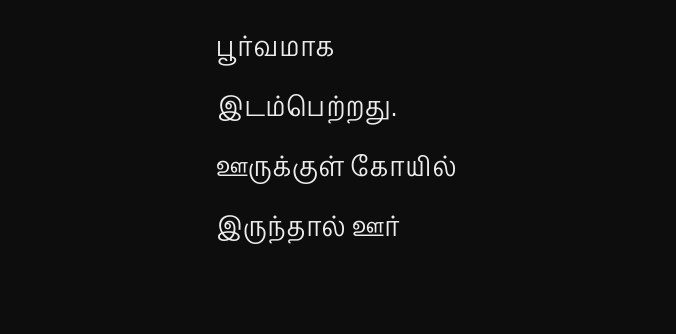பூர்வமாக இடம்பெற்றது.
ஊருக்குள் கோயில் இருந்தால் ஊர்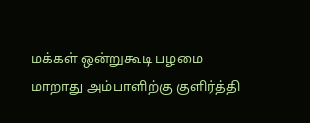மக்கள் ஒன்றுகூடி பழமை மாறாது அம்பாளிற்கு குளிர்த்தி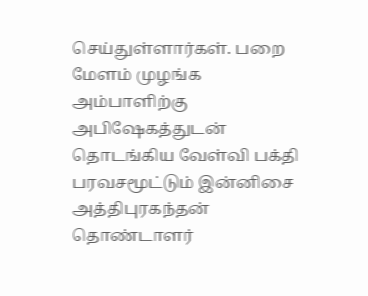செய்துள்ளார்கள். பறை மேளம் முழங்க அம்பாளிற்கு அபிஷேகத்துடன் தொடங்கிய வேள்வி பக்தி பரவசமூட்டும் இன்னிசை அத்திபுரகந்தன் தொண்டாளர்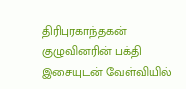திரிபுரகாந்தகன் குழுவினரின் பக்தி இசையுடன் வேள்வியில்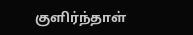குளிர்ந்தாள்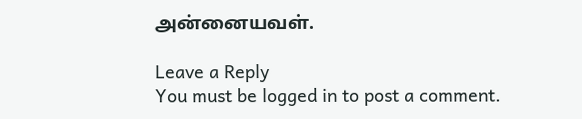அன்னையவள்.

Leave a Reply
You must be logged in to post a comment.